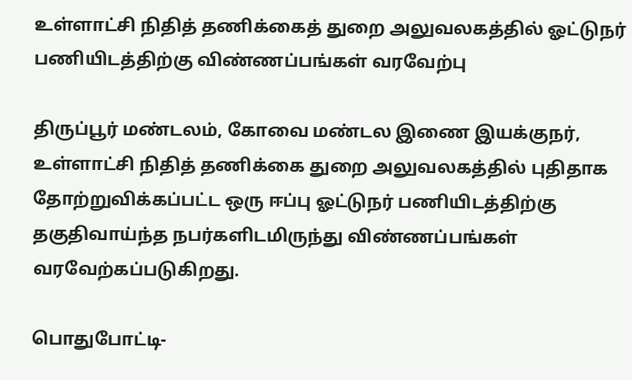உள்ளாட்சி நிதித் தணிக்கைத் துறை அலுவலகத்தில் ஓட்டுநர் பணியிடத்திற்கு விண்ணப்பங்கள் வரவேற்பு

திருப்பூர் மண்டலம், கோவை மண்டல இணை இயக்குநர், உள்ளாட்சி நிதித் தணிக்கை துறை அலுவலகத்தில் புதிதாக தோற்றுவிக்கப்பட்ட ஒரு ஈப்பு ஓட்டுநர் பணியிடத்திற்கு தகுதிவாய்ந்த நபர்களிடமிருந்து விண்ணப்பங்கள் வரவேற்கப்படுகிறது.

பொதுபோட்டி-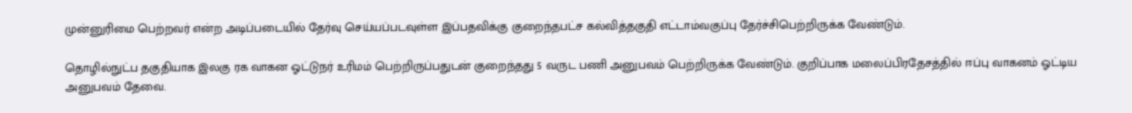முன்னுரிமை பெற்றவர் என்ற அடிப்படையில் தேர்வு செய்யப்படவுள்ள இப்பதவிக்கு குறைந்தபட்ச கல்வித்தகுதி எட்டாம்வகுப்பு தேர்ச்சிபெற்றிருக்க வேண்டும்.

தொழில்நுட்ப தகுதியாக இலகு ரக வாகன ஓட்டுநர் உரிமம் பெற்றிருப்பதுடன் குறைந்தது 5 வருட பணி அனுபவம் பெற்றிருக்க வேண்டும். குறிப்பாக மலைப்பிரதேசத்தில் ஈப்பு வாகனம் ஓட்டிய அனுபவம் தேவை.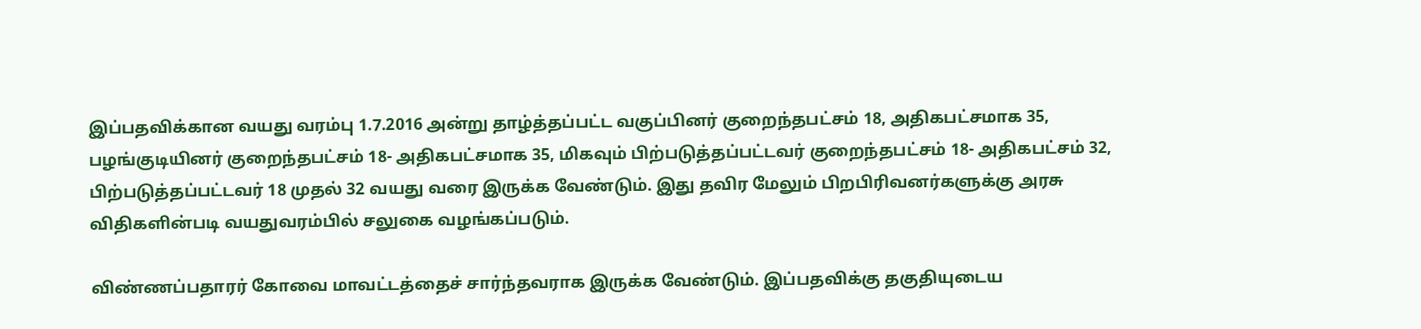இப்பதவிக்கான வயது வரம்பு 1.7.2016 அன்று தாழ்த்தப்பட்ட வகுப்பினர் குறைந்தபட்சம் 18, அதிகபட்சமாக 35, பழங்குடியினர் குறைந்தபட்சம் 18- அதிகபட்சமாக 35, மிகவும் பிற்படுத்தப்பட்டவர் குறைந்தபட்சம் 18- அதிகபட்சம் 32, பிற்படுத்தப்பட்டவர் 18 முதல் 32 வயது வரை இருக்க வேண்டும். இது தவிர மேலும் பிறபிரிவனர்களுக்கு அரசு விதிகளின்படி வயதுவரம்பில் சலுகை வழங்கப்படும்.

விண்ணப்பதாரர் கோவை மாவட்டத்தைச் சார்ந்தவராக இருக்க வேண்டும். இப்பதவிக்கு தகுதியுடைய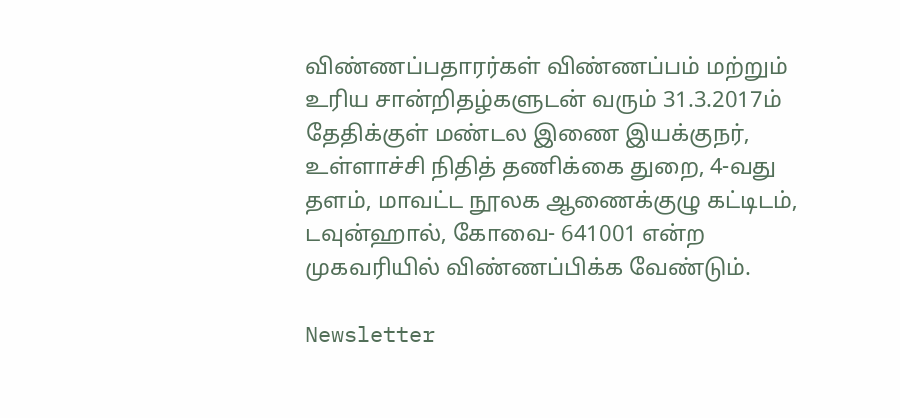விண்ணப்பதாரர்கள் விண்ணப்பம் மற்றும் உரிய சான்றிதழ்களுடன் வரும் 31.3.2017ம் தேதிக்குள் மண்டல இணை இயக்குநர், உள்ளாச்சி நிதித் தணிக்கை துறை, 4-வது தளம், மாவட்ட நூலக ஆணைக்குழு கட்டிடம், டவுன்ஹால், கோவை- 641001 என்ற முகவரியில் விண்ணப்பிக்க வேண்டும்.

Newsletter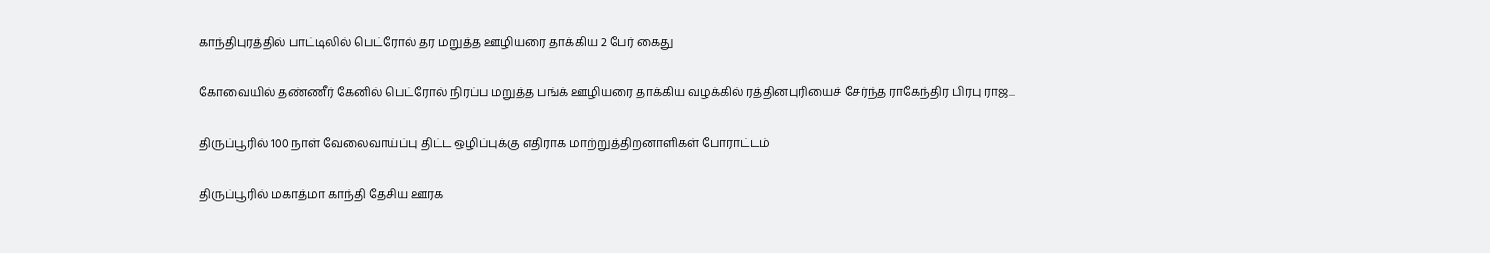காந்திபுரத்தில் பாட்டிலில் பெட்ரோல் தர மறுத்த ஊழியரை தாக்கிய 2 பேர் கைது

கோவையில் தண்ணீர் கேனில் பெட்ரோல் நிரப்ப மறுத்த பங்க் ஊழியரை தாக்கிய வழக்கில் ரத்தினபுரியைச் சேர்ந்த ராகேந்திர பிரபு ராஜ...

திருப்பூரில் 100 நாள் வேலைவாய்ப்பு திட்ட ஒழிப்புக்கு எதிராக மாற்றுத்திறனாளிகள் போராட்டம்

திருப்பூரில் மகாத்மா காந்தி தேசிய ஊரக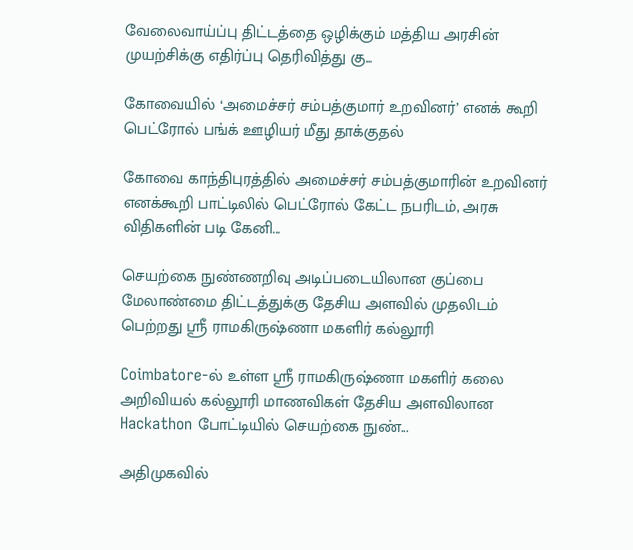வேலைவாய்ப்பு திட்டத்தை ஒழிக்கும் மத்திய அரசின் முயற்சிக்கு எதிர்ப்பு தெரிவித்து கு...

கோவையில் ‘அமைச்சர் சம்பத்குமார் உறவினர்’ எனக் கூறி பெட்ரோல் பங்க் ஊழியர் மீது தாக்குதல்

கோவை காந்திபுரத்தில் அமைச்சர் சம்பத்குமாரின் உறவினர் எனக்கூறி பாட்டிலில் பெட்ரோல் கேட்ட நபரிடம், அரசு விதிகளின் படி கேனி...

செயற்கை நுண்ணறிவு அடிப்படையிலான குப்பை மேலாண்மை திட்டத்துக்கு தேசிய அளவில் முதலிடம் பெற்றது ஶ்ரீ ராமகிருஷ்ணா மகளிர் கல்லூரி

Coimbatore-ல் உள்ள ஶ்ரீ ராமகிருஷ்ணா மகளிர் கலை அறிவியல் கல்லூரி மாணவிகள் தேசிய அளவிலான Hackathon போட்டியில் செயற்கை நுண்...

அதிமுகவில்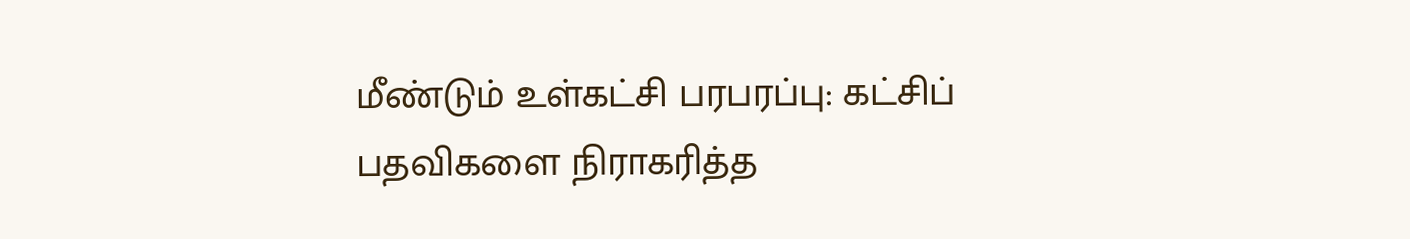மீண்டும் உள்கட்சி பரபரப்பு: கட்சிப் பதவிகளை நிராகரித்த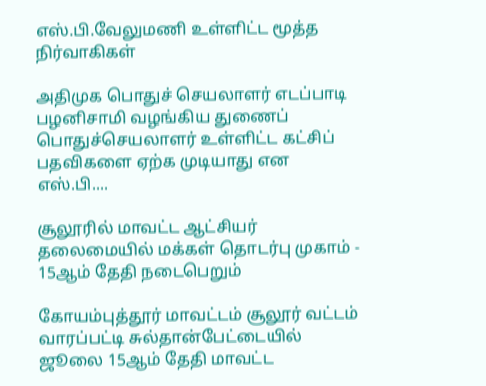எஸ்.பி.வேலுமணி உள்ளிட்ட மூத்த நிர்வாகிகள்

அதிமுக பொதுச் செயலாளர் எடப்பாடி பழனிசாமி வழங்கிய துணைப் பொதுச்செயலாளர் உள்ளிட்ட கட்சிப் பதவிகளை ஏற்க முடியாது என எஸ்.பி....

சூலூரில் மாவட்ட ஆட்சியர் தலைமையில் மக்கள் தொடர்பு முகாம் - 15ஆம் தேதி நடைபெறும்

கோயம்புத்தூர் மாவட்டம் சூலூர் வட்டம் வாரப்பட்டி சுல்தான்பேட்டையில் ஜூலை 15ஆம் தேதி மாவட்ட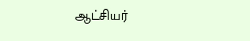ஆட்சியர்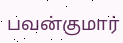பவன்குமார்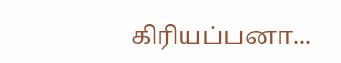கிரியப்பனா...